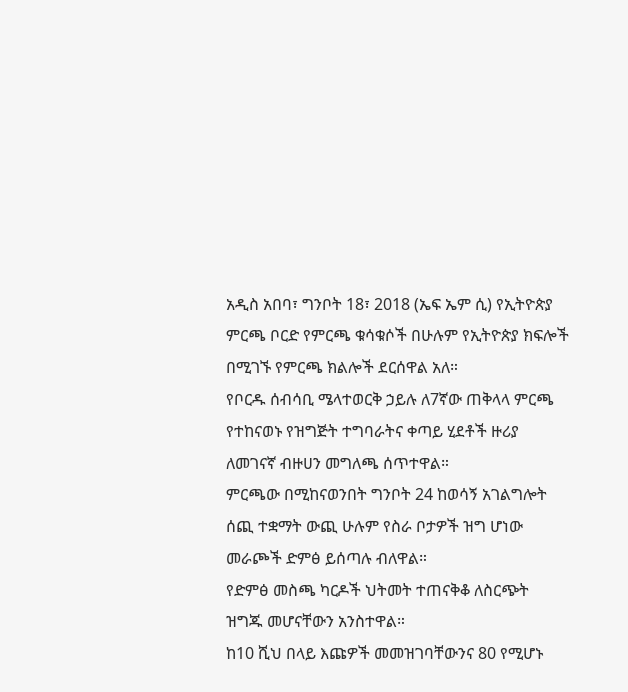አዲስ አበባ፣ ግንቦት 18፣ 2018 (ኤፍ ኤም ሲ) የኢትዮጵያ ምርጫ ቦርድ የምርጫ ቁሳቁሶች በሁሉም የኢትዮጵያ ክፍሎች በሚገኙ የምርጫ ክልሎች ደርሰዋል አለ።
የቦርዱ ሰብሳቢ ሜላተወርቅ ኃይሉ ለ7ኛው ጠቅላላ ምርጫ የተከናወኑ የዝግጅት ተግባራትና ቀጣይ ሂደቶች ዙሪያ ለመገናኛ ብዙሀን መግለጫ ሰጥተዋል።
ምርጫው በሚከናወንበት ግንቦት 24 ከወሳኝ አገልግሎት ሰጪ ተቋማት ውጪ ሁሉም የስራ ቦታዎች ዝግ ሆነው መራጮች ድምፅ ይሰጣሉ ብለዋል።
የድምፅ መስጫ ካርዶች ህትመት ተጠናቅቆ ለስርጭት ዝግጁ መሆናቸውን አንስተዋል።
ከ10 ሺህ በላይ እጩዎች መመዝገባቸውንና 80 የሚሆኑ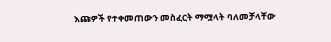እጩዎች የተቀመጠውን መስፈርት ማሟላት ባለመቻላቸው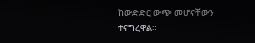ከውድድር ውጭ መሆናቸውን ተናግረዋል።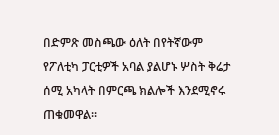በድምጽ መስጫው ዕለት በየትኛውም የፖለቲካ ፓርቲዎች አባል ያልሆኑ ሦስት ቅሬታ ሰሚ አካላት በምርጫ ክልሎች እንደሚኖሩ ጠቁመዋል፡፡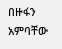በዙፋን አምባቸው